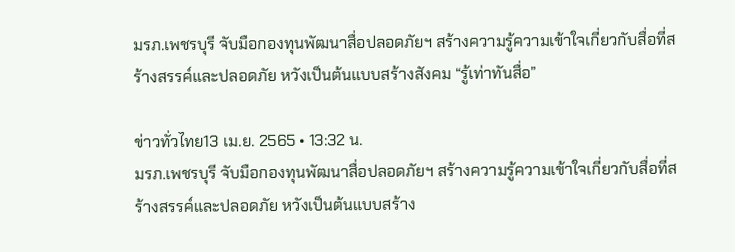มรภ.เพชรบุรี จับมือกองทุนพัฒนาสื่อปลอดภัยฯ สร้างความรู้ความเข้าใจเกี่ยวกับสื่อที่สร้างสรรค์และปลอดภัย หวังเป็นต้นแบบสร้างสังคม “รู้เท่าทันสื่อ”

ข่าวทั่วไทย13 เม.ย. 2565 • 13:32 น.
มรภ.เพชรบุรี จับมือกองทุนพัฒนาสื่อปลอดภัยฯ สร้างความรู้ความเข้าใจเกี่ยวกับสื่อที่สร้างสรรค์และปลอดภัย หวังเป็นต้นแบบสร้าง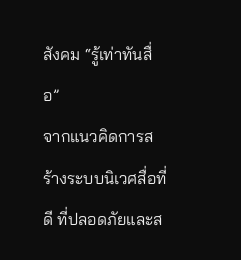สังคม “รู้เท่าทันสื่อ”
จากแนวคิดการสร้างระบบนิเวศสื่อที่ดี ที่ปลอดภัยและส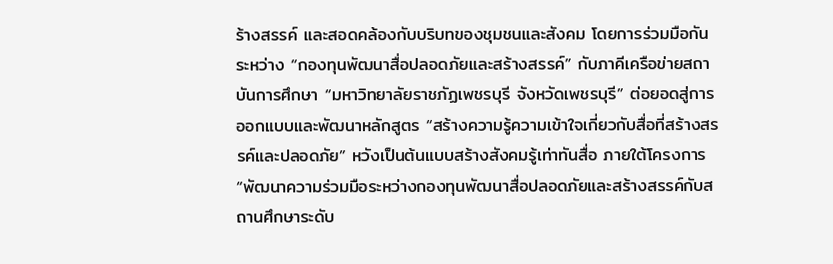ร้างสรรค์ และสอดคล้องกับบริบทของชุมชนและสังคม โดยการร่วมมือกันระหว่าง “กองทุนพัฒนาสื่อปลอดภัยและสร้างสรรค์” กับภาคีเครือข่ายสถาบันการศึกษา “มหาวิทยาลัยราชภัฏเพชรบุรี จังหวัดเพชรบุรี” ต่อยอดสู่การออกแบบและพัฒนาหลักสูตร “สร้างความรู้ความเข้าใจเกี่ยวกับสื่อที่สร้างสรรค์และปลอดภัย” หวังเป็นต้นแบบสร้างสังคมรู้เท่าทันสื่อ ภายใต้โครงการ “พัฒนาความร่วมมือระหว่างกองทุนพัฒนาสื่อปลอดภัยและสร้างสรรค์กับสถานศึกษาระดับ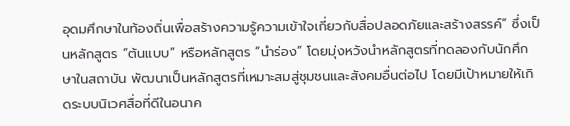อุดมศึกษาในท้องถิ่นเพื่อสร้างความรู้ความเข้าใจเกี่ยวกับสื่อปลอดภัยและสร้างสรรค์” ซึ่งเป็นหลักสูตร “ต้นแบบ” หรือหลักสูตร “นำร่อง” โดยมุ่งหวังนำหลักสูตรที่ทดลองกับนักศึกษาในสถาบัน พัฒนาเป็นหลักสูตรที่เหมาะสมสู่ชุมชนและสังคมอื่นต่อไป โดยมีเป้าหมายให้เกิดระบบนิเวศสื่อที่ดีในอนาค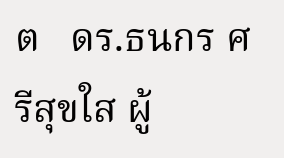ต   ดร.ธนกร ศรีสุขใส ผู้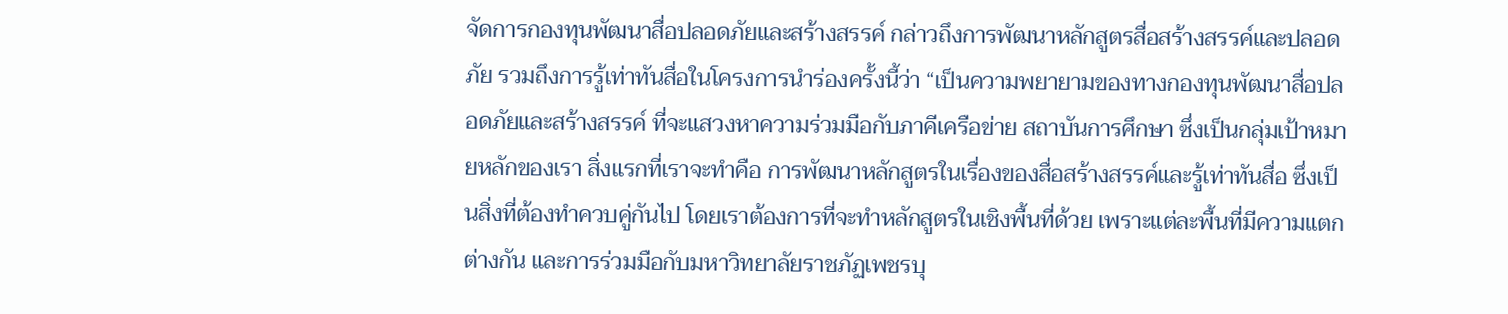จัดการกองทุนพัฒนาสื่อปลอดภัยและสร้างสรรค์ กล่าวถึงการพัฒนาหลักสูตรสื่อสร้างสรรค์และปลอดภัย รวมถึงการรู้เท่าทันสื่อในโครงการนำร่องครั้งนี้ว่า “เป็นความพยายามของทางกองทุนพัฒนาสื่อปลอดภัยและสร้างสรรค์ ที่จะแสวงหาความร่วมมือกับภาคีเครือข่าย สถาบันการศึกษา ซึ่งเป็นกลุ่มเป้าหมายหลักของเรา สิ่งแรกที่เราจะทำคือ การพัฒนาหลักสูตรในเรื่องของสื่อสร้างสรรค์และรู้เท่าทันสื่อ ซึ่งเป็นสิ่งที่ต้องทำควบคู่กันไป โดยเราต้องการที่จะทำหลักสูตรในเชิงพื้นที่ด้วย เพราะแต่ละพื้นที่มีความแตกต่างกัน และการร่วมมือกับมหาวิทยาลัยราชภัฏเพชรบุ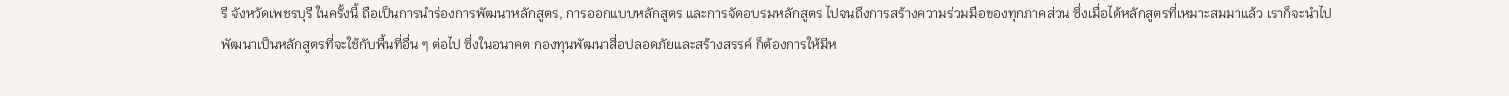รี จังหวัดเพชรบุรี ในครั้งนี้ ถือเป็นการนำร่องการพัฒนาหลักสูตร, การออกแบบหลักสูตร และการจัดอบรมหลักสูตร ไปจนถึงการสร้างความร่วมมือของทุกภาคส่วน ซึ่งเมื่อได้หลักสูตรที่เหมาะสมมาแล้ว เราก็จะนำไปพัฒนาเป็นหลักสูตรที่จะใช้กับพื้นที่อื่น ๆ ต่อไป ซึ่งในอนาคต กองทุนพัฒนาสื่อปลอดภัยและสร้างสรรค์ ก็ต้องการให้มีห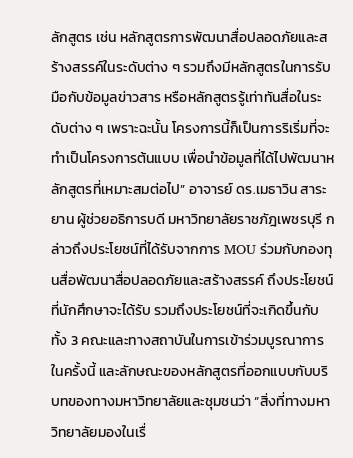ลักสูตร เช่น หลักสูตรการพัฒนาสื่อปลอดภัยและสร้างสรรค์ในระดับต่าง ๆ รวมถึงมีหลักสูตรในการรับมือกับข้อมูลข่าวสาร หรือหลักสูตรรู้เท่าทันสื่อในระดับต่าง ๆ เพราะฉะนั้น โครงการนี้ก็เป็นการริเริ่มที่จะทำเป็นโครงการต้นแบบ เพื่อนำข้อมูลที่ได้ไปพัฒนาหลักสูตรที่เหมาะสมต่อไป” อาจารย์ ดร.เมธาวิน สาระยาน ผู้ช่วยอธิการบดี มหาวิทยาลัยราชภัฎเพชรบุรี กล่าวถึงประโยชน์ที่ได้รับจากการ MOU ร่วมกับกองทุนสื่อพัฒนาสื่อปลอดภัยและสร้างสรรค์ ถึงประโยชน์ที่นักศึกษาจะได้รับ รวมถึงประโยชน์ที่จะเกิดขึ้นกับทั้ง 3 คณะและทางสถาบันในการเข้าร่วมบูรณาการในครั้งนี้ และลักษณะของหลักสูตรที่ออกแบบกับบริบทของทางมหาวิทยาลัยและชุมชนว่า “สิ่งที่ทางมหาวิทยาลัยมองในเรื่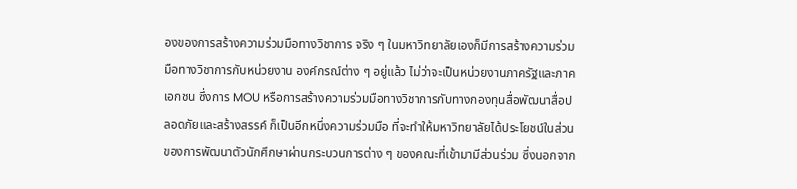องของการสร้างความร่วมมือทางวิชาการ จริง ๆ ในมหาวิทยาลัยเองก็มีการสร้างความร่วมมือทางวิชาการกับหน่วยงาน องค์กรณ์ต่าง ๆ อยู่แล้ว ไม่ว่าจะเป็นหน่วยงานภาครัฐและภาคเอกชน ซึ่งการ MOU หรือการสร้างความร่วมมือทางวิชาการกับทางกองทุนสื่อพัฒนาสื่อปลอดภัยและสร้างสรรค์ ก็เป็นอีกหนึ่งความร่วมมือ ที่จะทำให้มหาวิทยาลัยได้ประโยชน์ในส่วนของการพัฒนาตัวนักศึกษาผ่านกระบวนการต่าง ๆ ของคณะที่เข้ามามีส่วนร่วม ซึ่งนอกจาก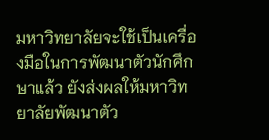มหาวิทยาลัยจะใช้เป็นเครื่องมือในการพัฒนาตัวนักศึกษาแล้ว ยังส่งผลให้มหาวิทยาลัยพัฒนาตัว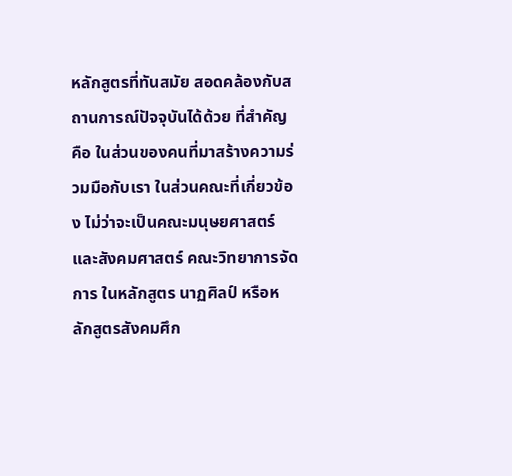หลักสูตรที่ทันสมัย สอดคล้องกับสถานการณ์ปัจจุบันได้ด้วย ที่สำคัญคือ ในส่วนของคนที่มาสร้างความร่วมมือกับเรา ในส่วนคณะที่เกี่ยวข้อง ไม่ว่าจะเป็นคณะมนุษยศาสตร์และสังคมศาสตร์ คณะวิทยาการจัดการ ในหลักสูตร นาฏศิลป์ หรือหลักสูตรสังคมศึก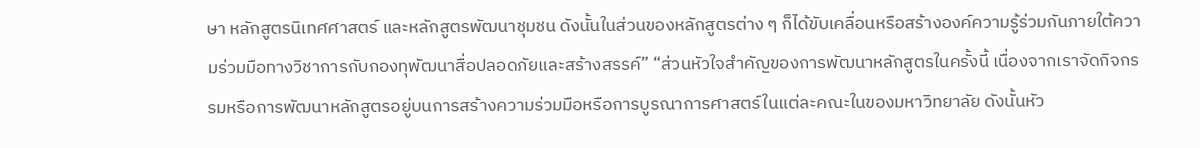ษา หลักสูตรนิเทศศาสตร์ และหลักสูตรพัฒนาชุมชน ดังนั้นในส่วนของหลักสูตรต่าง ๆ ก็ได้ขับเคลื่อนหรือสร้างองค์ความรู้ร่วมกันภายใต้ความร่วมมือทางวิชาการกับกองทุพัฒนาสื่อปลอดภัยและสร้างสรรค์” “ส่วนหัวใจสำคัญของการพัฒนาหลักสูตรในครั้งนี้ เนื่องจากเราจัดกิจกรรมหรือการพัฒนาหลักสูตรอยู่บนการสร้างความร่วมมือหรือการบูรณาการศาสตร์ในแต่ละคณะในของมหาวิทยาลัย ดังนั้นหัว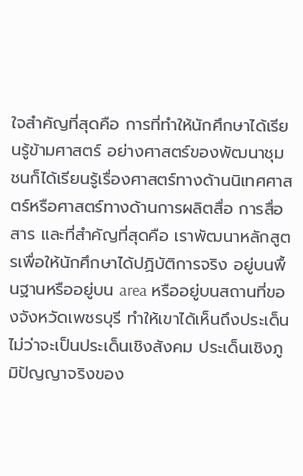ใจสำคัญที่สุดคือ การที่ทำให้นักศึกษาได้เรียนรู้ข้ามศาสตร์ อย่างศาสตร์ของพัฒนาชุมชนก็ได้เรียนรู้เรื่องศาสตร์ทางด้านนิเทศศาสตร์หรือศาสตร์ทางด้านการผลิตสื่อ การสื่อสาร และที่สำคัญที่สุดคือ เราพัฒนาหลักสูตรเพื่อให้นักศึกษาได้ปฏิบัติการจริง อยู่บนพื้นฐานหรืออยู่บน area หรืออยู่บนสถานที่ของจังหวัดเพชรบุรี ทำให้เขาได้เห็นถึงประเด็น ไม่ว่าจะเป็นประเด็นเชิงสังคม ประเด็นเชิงภูมิปัญญาจริงของ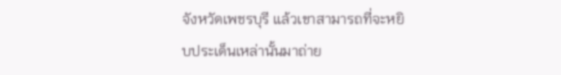จังหวัดเพชรบุรี แล้วเขาสามารถที่จะหยิบประเด็นเหล่านั้นมาถ่าย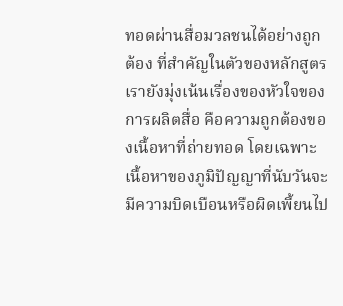ทอดผ่านสื่อมวลชนได้อย่างถูกต้อง ที่สำคัญในตัวของหลักสูตรเรายังมุ่งเน้นเรื่องของหัวใจของการผลิตสื่อ คือความถูกต้องของเนื้อหาที่ถ่ายทอด โดยเฉพาะเนื้อหาของภูมิปัญญาที่นับวันจะมีความบิดเบือนหรือผิดเพี้ยนไป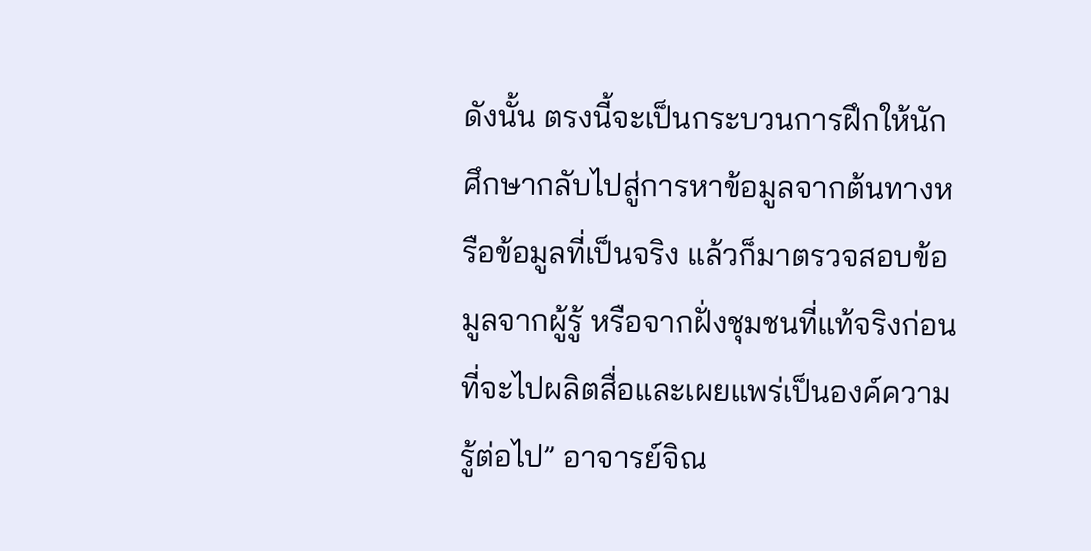ดังนั้น ตรงนี้จะเป็นกระบวนการฝึกให้นักศึกษากลับไปสู่การหาข้อมูลจากต้นทางหรือข้อมูลที่เป็นจริง แล้วก็มาตรวจสอบข้อมูลจากผู้รู้ หรือจากฝั่งชุมชนที่แท้จริงก่อนที่จะไปผลิตสื่อและเผยแพร่เป็นองค์ความรู้ต่อไป” อาจารย์จิณ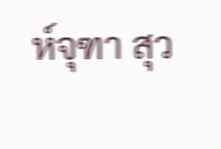ห์จุฑา สุว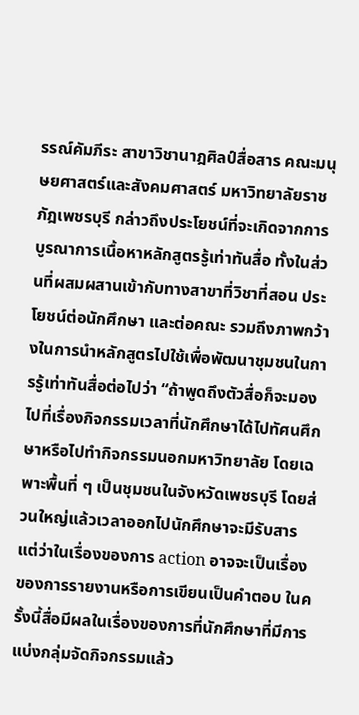รรณ์คัมภีระ สาขาวิชานาฎศิลป์สื่อสาร คณะมนุษยศาสตร์และสังคมศาสตร์ มหาวิทยาลัยราชภัฎเพชรบุรี กล่าวถึงประโยชน์ที่จะเกิดจากการบูรณาการเนื้อหาหลักสูตรรู้เท่าทันสื่อ ทั้งในส่วนที่ผสมผสานเข้ากับทางสาขาที่วิชาที่สอน ประโยชน์ต่อนักศึกษา และต่อคณะ รวมถึงภาพกว้างในการนำหลักสูตรไปใช้เพื่อพัฒนาชุมชนในการรู้เท่าทันสื่อต่อไปว่า “ถ้าพูดถึงตัวสื่อก็จะมองไปที่เรื่องกิจกรรมเวลาที่นักศึกษาได้ไปทัศนศึกษาหรือไปทำกิจกรรมนอกมหาวิทยาลัย โดยเฉพาะพื้นที่ ๆ เป็นชุมชนในจังหวัดเพชรบุรี โดยส่วนใหญ่แล้วเวลาออกไปนักศึกษาจะมีรับสาร แต่ว่าในเรื่องของการ action อาจจะเป็นเรื่องของการรายงานหรือการเขียนเป็นคำตอบ ในครั้งนี้สื่อมีผลในเรื่องของการที่นักศึกษาที่มีการแบ่งกลุ่มจัดกิจกรรมแล้ว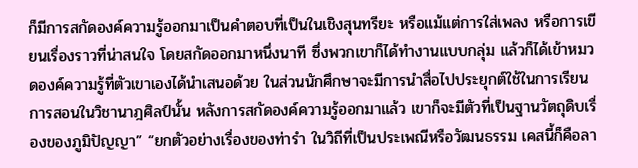ก็มีการสกัดองค์ความรู้ออกมาเป็นคำตอบที่เป็นในเชิงสุนทรียะ หรือแม้แต่การใส่เพลง หรือการเขียนเรื่องราวที่น่าสนใจ โดยสกัดออกมาหนึ่งนาที ซึ่งพวกเขาก็ได้ทำงานแบบกลุ่ม แล้วก็ได้เข้าหมวดองค์ความรู้ที่ตัวเขาเองได้นำเสนอด้วย ในส่วนนักศึกษาจะมีการนำสื่อไปประยุกต์ใช้ในการเรียนการสอนในวิชานาฎศิลป์นั้น หลังการสกัดองค์ความรู้ออกมาแล้ว เขาก็จะมีตัวที่เป็นฐานวัตถุดิบเรื่องของภูมิปัญญา” “ยกตัวอย่างเรื่องของท่ารำ ในวิถีที่เป็นประเพณีหรือวัฒนธรรม เคสนี้ก็คือลา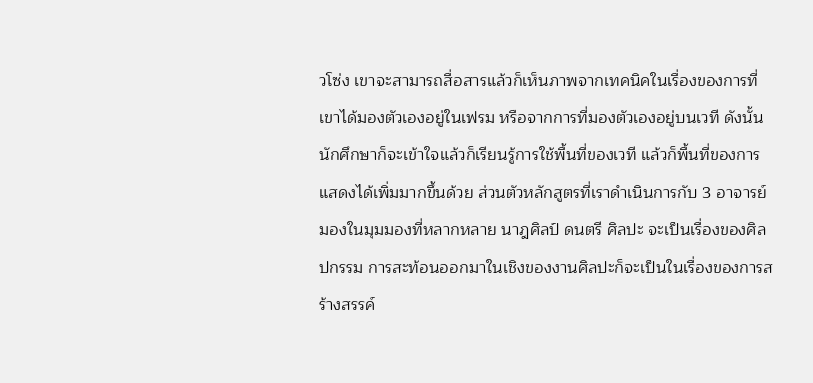วโซ่ง เขาจะสามารถสื่อสารแล้วก็เห็นภาพจากเทคนิคในเรื่องของการที่เขาได้มองตัวเองอยู่ในเฟรม หรือจากการที่มองตัวเองอยู่บนเวที ดังนั้นนักศึกษาก็จะเข้าใจแล้วก็เรียนรู้การใช้พื้นที่ของเวที แล้วก็พื้นที่ของการแสดงได้เพิ่มมากขึ้นด้วย ส่วนตัวหลักสูตรที่เราดำเนินการกับ 3 อาจารย์มองในมุมมองที่หลากหลาย นาฎศิลป์ ดนตรี ศิลปะ จะเป็นเรื่องของศิลปกรรม การสะท้อนออกมาในเชิงของงานศิลปะก็จะเป็นในเรื่องของการสร้างสรรค์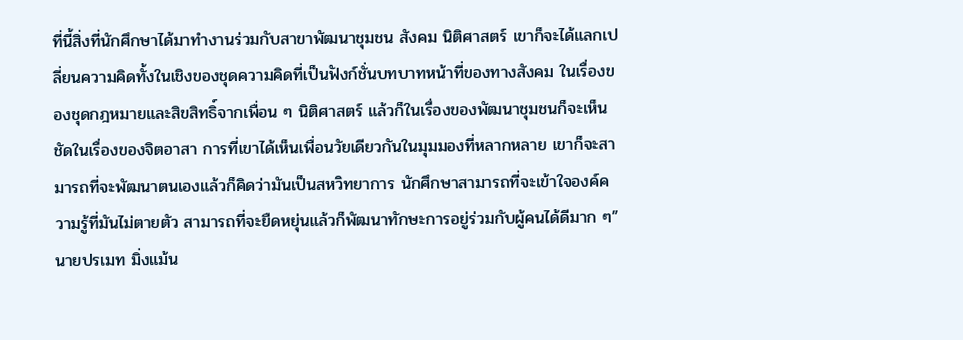ที่นี้สิ่งที่นักศึกษาได้มาทำงานร่วมกับสาขาพัฒนาชุมชน สังคม นิติศาสตร์ เขาก็จะได้แลกเปลี่ยนความคิดทั้งในเชิงของชุดความคิดที่เป็นฟังก์ชั่นบทบาทหน้าที่ของทางสังคม ในเรื่องของชุดกฎหมายและสิขสิทธิ์จากเพื่อน ๆ นิติศาสตร์ แล้วก็ในเรื่องของพัฒนาชุมชนก็จะเห็นชัดในเรื่องของจิตอาสา การที่เขาได้เห็นเพื่อนวัยเดียวกันในมุมมองที่หลากหลาย เขาก็จะสามารถที่จะพัฒนาตนเองแล้วก็คิดว่ามันเป็นสหวิทยาการ นักศึกษาสามารถที่จะเข้าใจองค์ความรู้ที่มันไม่ตายตัว สามารถที่จะยืดหยุ่นแล้วก็พัฒนาทักษะการอยู่ร่วมกับผู้คนได้ดีมาก ๆ” นายปรเมท มิ่งแม้น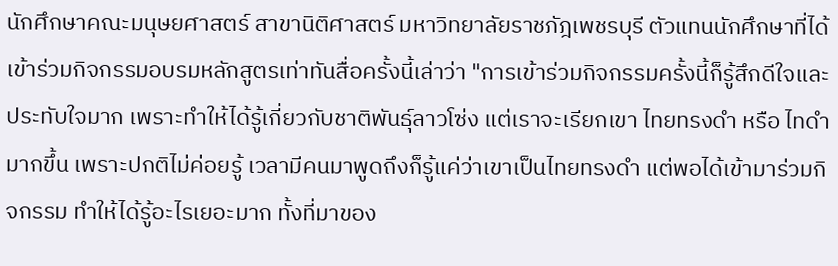นักศึกษาคณะมนุษยศาสตร์ สาขานิติศาสตร์ มหาวิทยาลัยราชภัฎเพชรบุรี ตัวแทนนักศึกษาที่ได้เข้าร่วมกิจกรรมอบรมหลักสูตรเท่าทันสื่อครั้งนี้เล่าว่า "การเข้าร่วมกิจกรรมครั้งนี้ก็รู้สึกดีใจและประทับใจมาก เพราะทำให้ได้รู้เกี่ยวกับชาติพันธุ์ลาวโซ่ง แต่เราจะเรียกเขา ไทยทรงดำ หรือ ไทดำ มากขึ้น เพราะปกติไม่ค่อยรู้ เวลามีคนมาพูดถึงก็รู้แค่ว่าเขาเป็นไทยทรงดำ แต่พอได้เข้ามาร่วมกิจกรรม ทำให้ได้รู้อะไรเยอะมาก ทั้งที่มาของ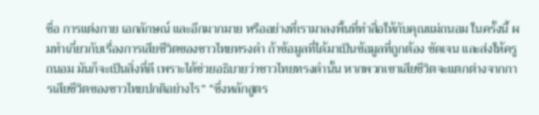ชื่อ การแต่งกาย เอกลักษณ์ และอีกมากมาย หรืออย่างที่เรามาลงพื้นที่ทำสื่อให้กับคุณแม่ถนอม ในครั้งนี้ ผมทำเกี่ยวกับเรื่องการเสียชีวิตของชาวไทยทรงดำ ถ้าข้อมูลที่ได้มาเป็นข้อมูลที่ถูกต้อง ชัดเจน และส่งให้ครูถนอม มันก็จะเป็นสิ่งที่ดี เพราะได้ช่วยอธิบายว่าชาวไทยทรงดำนั้น หากพวกเขาเสียชีวิตจะแตกต่างจากการเสียชีวิตของชาวไทยปกติอย่างไร” “ซึ่งหลักสูตร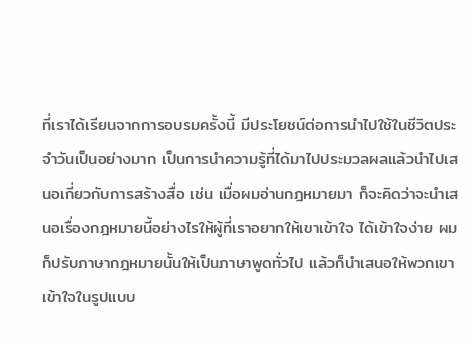ที่เราได้เรียนจากการอบรมครั้งนี้ มีประโยชน์ต่อการนำไปใช้ในชีวิตประจำวันเป็นอย่างมาก เป็นการนำความรู้ที่ได้มาไปประมวลผลแล้วนำไปเสนอเกี่ยวกับการสร้างสื่อ เช่น เมื่อผมอ่านกฎหมายมา ก็จะคิดว่าจะนำเสนอเรื่องกฎหมายนี้อย่างไรให้ผู้ที่เราอยากให้เขาเข้าใจ ได้เข้าใจง่าย ผมก็ปรับภาษากฎหมายนั้นให้เป็นภาษาพูดทั่วไป แล้วก็นำเสนอให้พวกเขาเข้าใจในรูปแบบ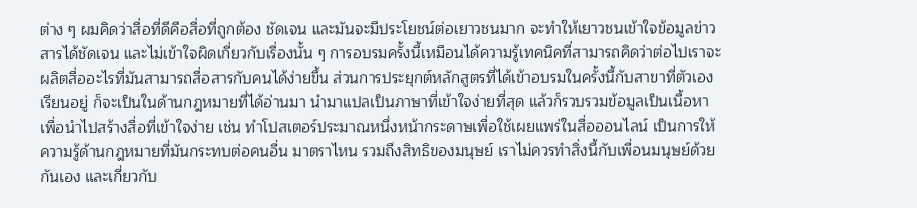ต่าง ๆ ผมคิดว่าสื่อที่ดีคือสื่อที่ถูกต้อง ชัดเจน และมันจะมีประโยชน์ต่อเยาวชนมาก จะทำให้เยาวชนเข้าใจข้อมูลข่าวสารได้ชัดเจน และไม่เข้าใจผิดเกี่ยวกับเรื่องนั้น ๆ การอบรมครั้งนี้เหมือนได้ความรู้เทคนิคที่สามารถคิดว่าต่อไปเราจะผลิตสื่ออะไรที่มันสามารถสื่อสารกับคนได้ง่ายขึ้น ส่วนการประยุกต์หลักสูตรที่ได้เข้าอบรมในครั้งนี้กับสาขาที่ตัวเองเรียนอยู่ ก็จะเป็นในด้านกฎหมายที่ได้อ่านมา นำมาแปลเป็นภาษาที่เข้าใจง่ายที่สุด แล้วก็รวบรวมข้อมูลเป็นเนื้อหาเพื่อนำไปสร้างสื่อที่เข้าใจง่าย เช่น ทำโปสเตอร์ประมาณหนึ่งหน้ากระดาษเพื่อใช้เผยแพร่ในสื่อออนไลน์ เป็นการให้ความรู้ด้านกฎหมายที่มันกระทบต่อคนอื่น มาตราไหน รวมถึงสิทธิของมนุษย์ เราไม่ควรทำสิ่งนี้กับเพื่อนมนุษย์ด้วยกันเอง และเกี่ยวกับ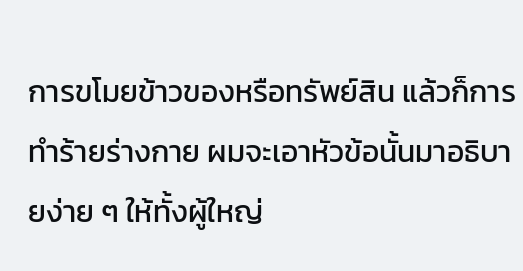การขโมยข้าวของหรือทรัพย์สิน แล้วก็การทำร้ายร่างกาย ผมจะเอาหัวข้อนั้นมาอธิบายง่าย ๆ ให้ทั้งผู้ใหญ่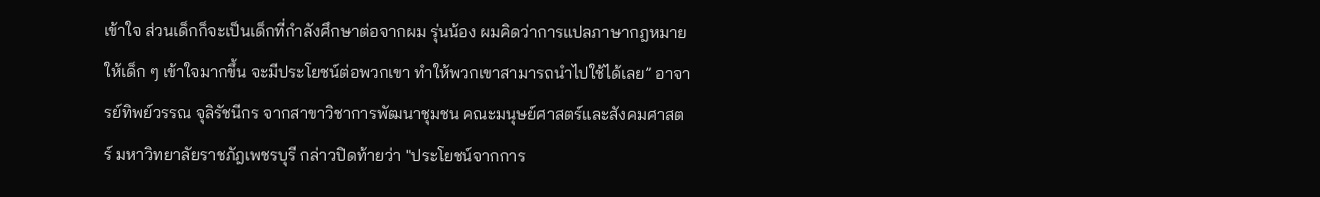เข้าใจ ส่วนเด็กก็จะเป็นเด็กที่กำลังศึกษาต่อจากผม รุ่นน้อง ผมคิดว่าการแปลภาษากฎหมายให้เด็ก ๆ เข้าใจมากขึ้น จะมีประโยชน์ต่อพวกเขา ทำให้พวกเขาสามารถนำไปใช้ได้เลย” อาจารย์ทิพย์วรรณ จุลิรัชนีกร จากสาขาวิชาการพัฒนาชุมชน คณะมนุษย์ศาสตร์และสังคมศาสตร์ มหาวิทยาลัยราชภัฎเพชรบุรี กล่าวปิดท้ายว่า "ประโยชน์จากการ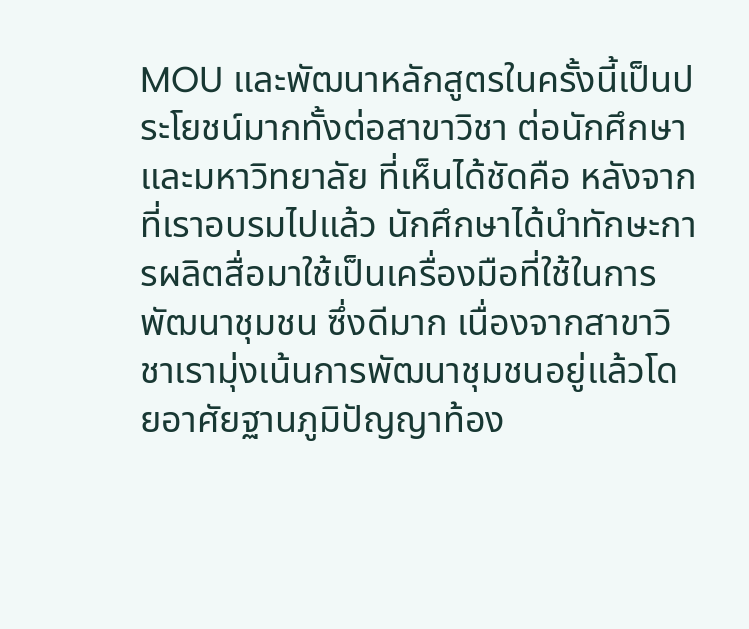MOU และพัฒนาหลักสูตรในครั้งนี้เป็นประโยชน์มากทั้งต่อสาขาวิชา ต่อนักศึกษา และมหาวิทยาลัย ที่เห็นได้ชัดคือ หลังจากที่เราอบรมไปแล้ว นักศึกษาได้นำทักษะการผลิตสื่อมาใช้เป็นเครื่องมือที่ใช้ในการพัฒนาชุมชน ซึ่งดีมาก เนื่องจากสาขาวิชาเรามุ่งเน้นการพัฒนาชุมชนอยู่แล้วโดยอาศัยฐานภูมิปัญญาท้อง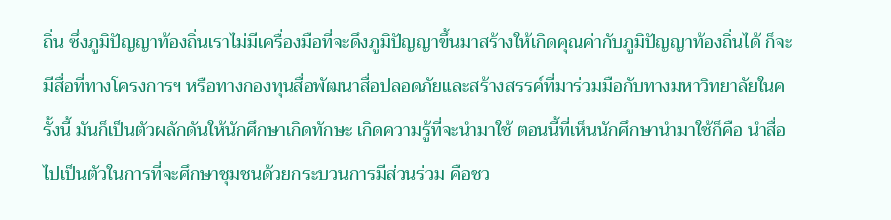ถิ่น ซึ่งภูมิปัญญาท้องถิ่นเราไม่มีเครื่องมือที่จะดึงภูมิปัญญาขึ้นมาสร้างให้เกิดคุณค่ากับภูมิปัญญาท้องถิ่นได้ ก็จะมีสื่อที่ทางโครงการฯ หรือทางกองทุนสื่อพัฒนาสื่อปลอดภัยและสร้างสรรค์ที่มาร่วมมือกับทางมหาวิทยาลัยในครั้งนี้ มันก็เป็นตัวผลักดันให้นักศึกษาเกิดทักษะ เกิดความรู้ที่จะนำมาใช้ ตอนนี้ที่เห็นนักศึกษานำมาใช้ก็คือ นำสื่อไปเป็นตัวในการที่จะศึกษาชุมชนด้วยกระบวนการมีส่วนร่วม คือชว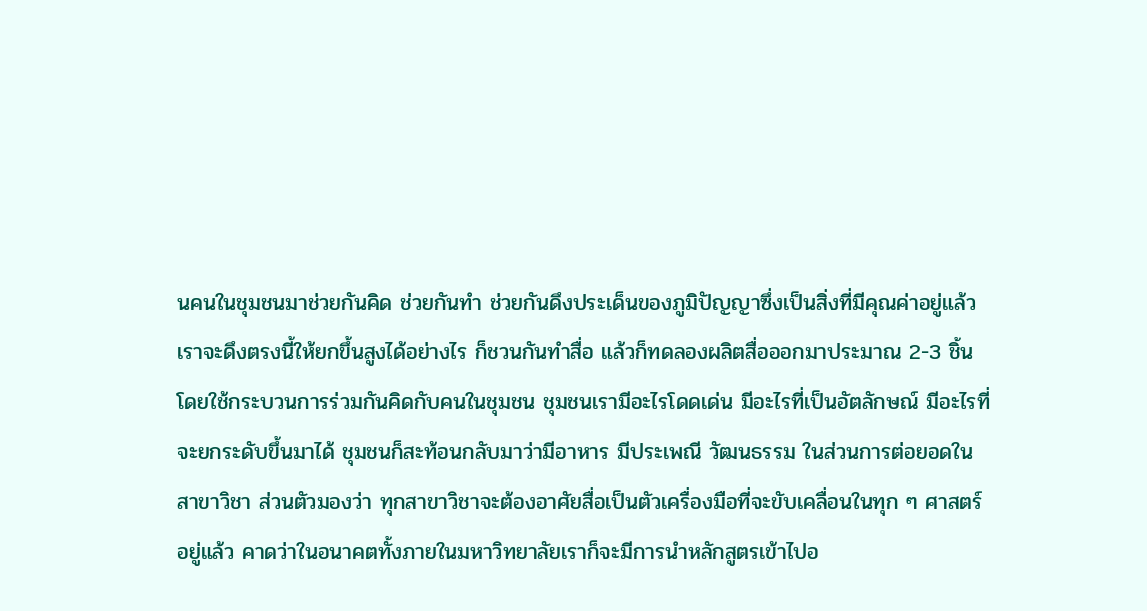นคนในชุมชนมาช่วยกันคิด ช่วยกันทำ ช่วยกันดึงประเด็นของภูมิปัญญาซึ่งเป็นสิ่งที่มีคุณค่าอยู่แล้ว เราจะดึงตรงนี้ให้ยกขึ้นสูงได้อย่างไร ก็ชวนกันทำสื่อ แล้วก็ทดลองผลิตสื่อออกมาประมาณ 2-3 ชิ้น โดยใช้กระบวนการร่วมกันคิดกับคนในชุมชน ชุมชนเรามีอะไรโดดเด่น มีอะไรที่เป็นอัตลักษณ์ มีอะไรที่จะยกระดับขึ้นมาได้ ชุมชนก็สะท้อนกลับมาว่ามีอาหาร มีประเพณี วัฒนธรรม ในส่วนการต่อยอดในสาขาวิชา ส่วนตัวมองว่า ทุกสาขาวิชาจะต้องอาศัยสื่อเป็นตัวเครื่องมือที่จะขับเคลื่อนในทุก ๆ ศาสตร์อยู่แล้ว คาดว่าในอนาคตทั้งภายในมหาวิทยาลัยเราก็จะมีการนำหลักสูตรเข้าไปอ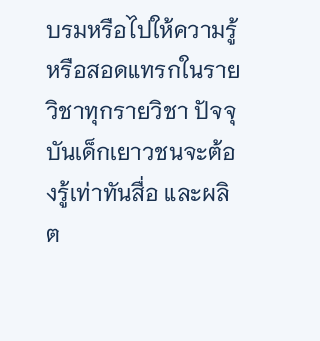บรมหรือไปให้ความรู้หรือสอดแทรกในรายวิชาทุกรายวิชา ปัจจุบันเด็กเยาวชนจะต้องรู้เท่าทันสื่อ และผลิต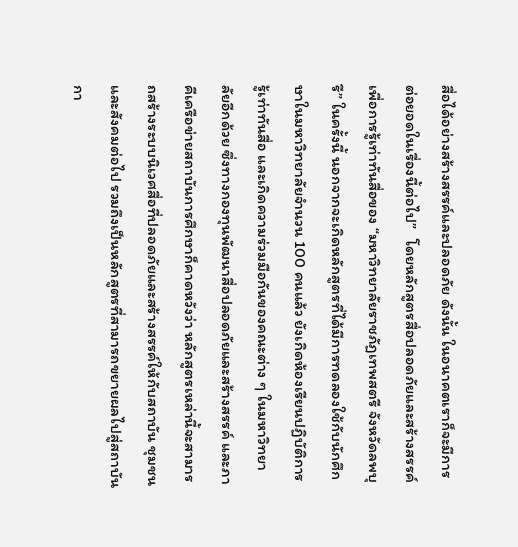สื่อได้อย่างสร้างสรรค์และปลอดภัย ดังนั้น ในอนาคตเราก็จะมีการต่อยอดในเรื่องนี้ต่อไป”   โดยหลักสูตรสื่อปลอดภัยและสร้างสรรค์ เพื่อการรู้เท่าทันสื่อของ “มหาวิทยาลัยราชภัฏเทพสตรี จังหวัดลพบุรี” ในครั้งนี้ นอกจากจะเกิดหลักสูตรที่ได้มีการทดลองใช้กับนักศึกษาในมหาวิทยาลัยจำนวน 100 คนแล้ว ยังเกิดห้องเรียนปฏิบัติการรู้เท่าทันสื่อ และเกิดความร่วมมือกันของคณะต่าง ๆ ในมหาวิทยาลัยอีกด้วย ซึ่งทางกองทุนพัฒนาสื่อปลอดภัยและสร้างสรรค์ และภาคีเครือข่ายสถาบันการศึกษาก็คาดหวังว่า หลักสูตรเหล่านี้จะสามารถสร้างระบบนิเวศสื่อที่ปลอดภัยและสร้างสรรค์ให้กับสถาบัน ชุมชน และสังคมต่อไป รวมถึงเป็นหลักสูตรที่สามารถขยายผลไปสู่สถาบันกา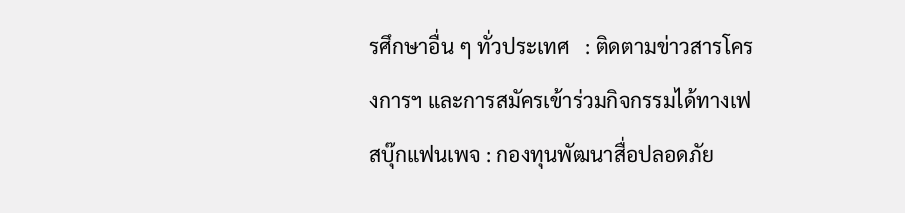รศึกษาอื่น ๆ ทั่วประเทศ   : ติดตามข่าวสารโครงการฯ และการสมัครเข้าร่วมกิจกรรมได้ทางเฟสบุ๊กแฟนเพจ : กองทุนพัฒนาสื่อปลอดภัย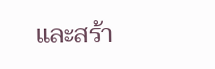และสร้า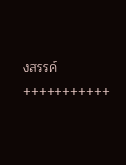งสรรค์ +++++++++++